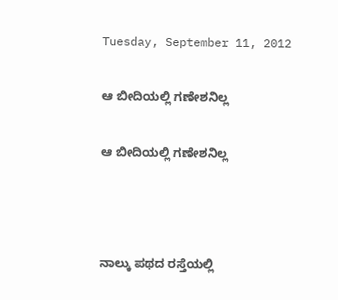Tuesday, September 11, 2012

ಆ ಬೀದಿಯಲ್ಲಿ ಗಣೇಶನಿಲ್ಲ

ಆ ಬೀದಿಯಲ್ಲಿ ಗಣೇಶನಿಲ್ಲ



ನಾಲ್ಕು ಪಥದ ರಸ್ತೆಯಲ್ಲಿ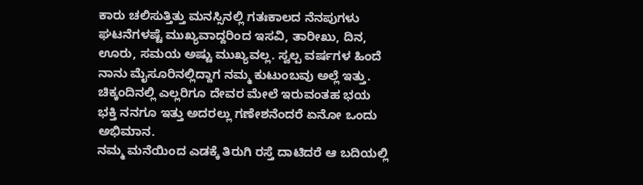ಕಾರು ಚಲಿಸುತ್ತಿತ್ತು ಮನಸ್ಸಿನಲ್ಲಿ ಗತಃಕಾಲದ ನೆನಪುಗಳು ಘಟನೆಗಳಷ್ಟೆ ಮುಖ್ಯವಾದ್ದರಿಂದ ಇಸವಿ, ತಾರೀಖು, ದಿನ, ಊರು, ಸಮಯ ಅಷ್ಟು ಮುಖ್ಯವಲ್ಲ. ಸ್ವಲ್ಪ ವರ್ಷಗಳ ಹಿಂದೆ ನಾನು ಮೈಸೂರಿನಲ್ಲಿದ್ದಾಗ ನಮ್ಮ ಕುಟುಂಬವು ಅಲ್ಲೆ ಇತ್ತು. ಚಿಕ್ಕಂದಿನಲ್ಲಿ ಎಲ್ಲರಿಗೂ ದೇವರ ಮೇಲೆ ಇರುವಂತಹ ಭಯ ಭಕ್ತಿ ನನಗೂ ಇತ್ತು ಅದರಲ್ಲು ಗಣೇಶನೆಂದರೆ ಏನೋ ಒಂದು ಅಭಿಮಾನ.
ನಮ್ಮ ಮನೆಯಿಂದ ಎಡಕ್ಕೆ ತಿರುಗಿ ರಸ್ತೆ ದಾಟಿದರೆ ಆ ಬದಿಯಲ್ಲಿ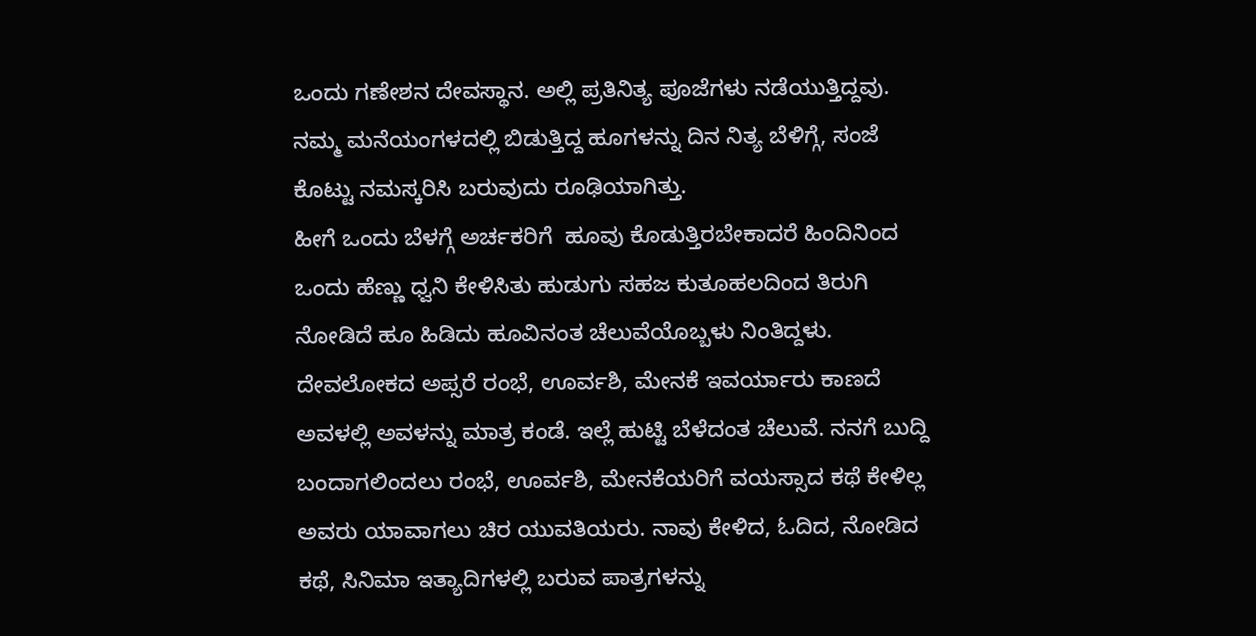ಒಂದು ಗಣೇಶನ ದೇವಸ್ಥಾನ. ಅಲ್ಲಿ ಪ್ರತಿನಿತ್ಯ ಪೂಜೆಗಳು ನಡೆಯುತ್ತಿದ್ದವು. ನಮ್ಮ ಮನೆಯಂಗಳದಲ್ಲಿ ಬಿಡುತ್ತಿದ್ದ ಹೂಗಳನ್ನು ದಿನ ನಿತ್ಯ ಬೆಳಿಗ್ಗೆ, ಸಂಜೆ ಕೊಟ್ಟು ನಮಸ್ಕರಿಸಿ ಬರುವುದು ರೂಢಿಯಾಗಿತ್ತು.
ಹೀಗೆ ಒಂದು ಬೆಳಗ್ಗೆ ಅರ್ಚಕರಿಗೆ  ಹೂವು ಕೊಡುತ್ತಿರಬೇಕಾದರೆ ಹಿಂದಿನಿಂದ ಒಂದು ಹೆಣ್ಣು ಧ್ವನಿ ಕೇಳಿಸಿತು ಹುಡುಗು ಸಹಜ ಕುತೂಹಲದಿಂದ ತಿರುಗಿ ನೋಡಿದೆ ಹೂ ಹಿಡಿದು ಹೂವಿನಂತ ಚೆಲುವೆಯೊಬ್ಬಳು ನಿಂತಿದ್ದಳು. ದೇವಲೋಕದ ಅಪ್ಸರೆ ರಂಭೆ, ಊರ್ವಶಿ, ಮೇನಕೆ ಇವರ್ಯಾರು ಕಾಣದೆ ಅವಳಲ್ಲಿ ಅವಳನ್ನು ಮಾತ್ರ ಕಂಡೆ. ಇಲ್ಲೆ ಹುಟ್ಟಿ ಬೆಳೆದಂತ ಚೆಲುವೆ. ನನಗೆ ಬುದ್ದಿ ಬಂದಾಗಲಿಂದಲು ರಂಭೆ, ಊರ್ವಶಿ, ಮೇನಕೆಯರಿಗೆ ವಯಸ್ಸಾದ ಕಥೆ ಕೇಳಿಲ್ಲ ಅವರು ಯಾವಾಗಲು ಚಿರ ಯುವತಿಯರು. ನಾವು ಕೇಳಿದ, ಓದಿದ, ನೋಡಿದ ಕಥೆ, ಸಿನಿಮಾ ಇತ್ಯಾದಿಗಳಲ್ಲಿ ಬರುವ ಪಾತ್ರಗಳನ್ನು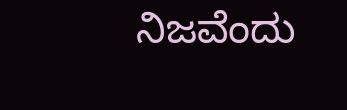ನಿಜವೆಂದು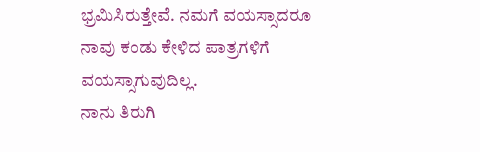ಭ್ರಮಿಸಿರುತ್ತೇವೆ. ನಮಗೆ ವಯಸ್ಸಾದರೂ ನಾವು ಕಂಡು ಕೇಳಿದ ಪಾತ್ರಗಳಿಗೆ ವಯಸ್ಸಾಗುವುದಿಲ್ಲ.
ನಾನು ತಿರುಗಿ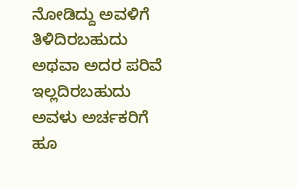ನೋಡಿದ್ದು ಅವಳಿಗೆ ತಿಳಿದಿರಬಹುದು ಅಥವಾ ಅದರ ಪರಿವೆ ಇಲ್ಲದಿರಬಹುದು ಅವಳು ಅರ್ಚಕರಿಗೆ ಹೂ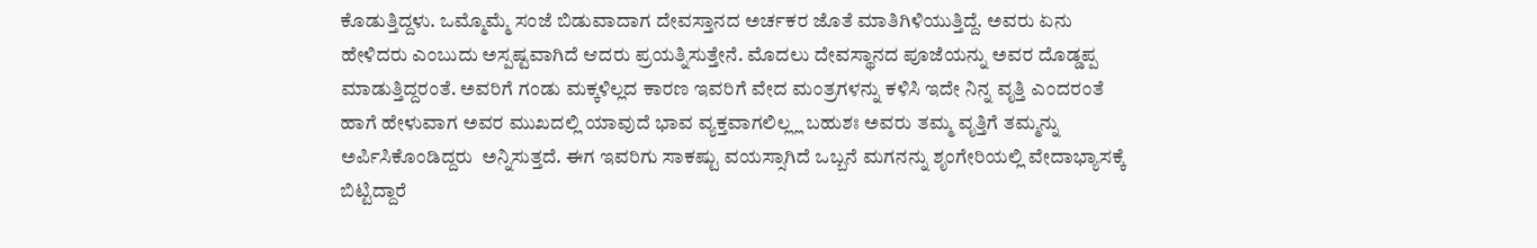ಕೊಡುತ್ತಿದ್ದಳು. ಒಮ್ಮೊಮ್ಮೆ ಸಂಜೆ ಬಿಡುವಾದಾಗ ದೇವಸ್ತಾನದ ಅರ್ಚಕರ ಜೊತೆ ಮಾತಿಗಿಳಿಯುತ್ತಿದ್ದೆ. ಅವರು ಏನು ಹೇಳಿದರು ಎಂಬುದು ಅಸ್ಪಷ್ಟವಾಗಿದೆ ಆದರು ಪ್ರಯತ್ನಿಸುತ್ತೇನೆ. ಮೊದಲು ದೇವಸ್ಥಾನದ ಪೂಜೆಯನ್ನು ಅವರ ದೊಡ್ಡಪ್ಪ ಮಾಡುತ್ತಿದ್ದರಂತೆ. ಅವರಿಗೆ ಗಂಡು ಮಕ್ಕಳಿಲ್ಲದ ಕಾರಣ ಇವರಿಗೆ ವೇದ ಮಂತ್ರಗಳನ್ನು ಕಳಿಸಿ ಇದೇ ನಿನ್ನ ವೃತ್ತಿ ಎಂದರಂತೆ ಹಾಗೆ ಹೇಳುವಾಗ ಅವರ ಮುಖದಲ್ಲಿ ಯಾವುದೆ ಭಾವ ವ್ಯಕ್ತವಾಗಲಿಲ್ಲ್ಲ ಬಹುಶಃ ಅವರು ತಮ್ಮ ವೃತ್ತಿಗೆ ತಮ್ಮನ್ನು ಅರ್ಪಿಸಿಕೊಂಡಿದ್ದರು  ಅನ್ನಿಸುತ್ತದೆ. ಈಗ ಇವರಿಗು ಸಾಕಷ್ಟು ವಯಸ್ಸಾಗಿದೆ ಒಬ್ಬನೆ ಮಗನನ್ನು ಶೃಂಗೇರಿಯಲ್ಲಿ ವೇದಾಭ್ಯಾಸಕ್ಕೆ ಬಿಟ್ಟಿದ್ದಾರೆ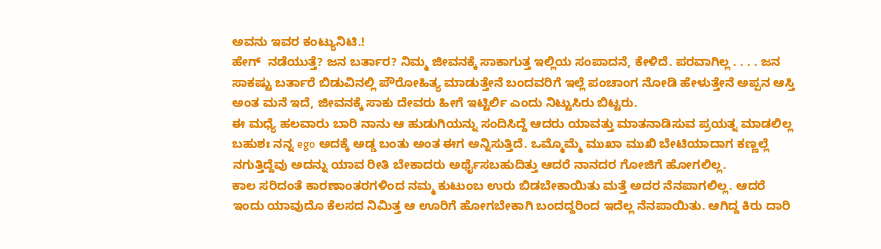ಅವನು ಇವರ ಕಂಟ್ಯುನಿಟಿ.!
ಹೇಗ್  ನಡೆಯುತ್ತೆ? ಜನ ಬರ್ತಾರ? ನಿಮ್ಮ ಜೀವನಕ್ಕೆ ಸಾಕಾಗುತ್ತ ಇಲ್ಲಿಯ ಸಂಪಾದನೆ, ಕೇಳಿದೆ. ಪರವಾಗಿಲ್ಲ . . . . ಜನ ಸಾಕಷ್ಟು ಬರ್ತಾರೆ ಬಿಡುವಿನಲ್ಲಿ ಪೌರೋಹಿತ್ಯ ಮಾಡುತ್ತೇನೆ ಬಂದವರಿಗೆ ಇಲ್ಲೆ ಪಂಚಾಂಗ ನೋಡಿ ಹೇಳುತ್ತೇನೆ ಅಪ್ಪನ ಆಸ್ತಿ ಅಂತ ಮನೆ ಇದೆ, ಜೀವನಕ್ಕೆ ಸಾಕು ದೇವರು ಹೀಗೆ ಇಟ್ಟಿರ್ಲಿ ಎಂದು ನಿಟ್ಟುಸಿರು ಬಿಟ್ಟರು.
ಈ ಮಧ್ಯೆ ಹಲವಾರು ಬಾರಿ ನಾನು ಆ ಹುಡುಗಿಯನ್ನು ಸಂದಿಸಿದ್ದೆ ಆದರು ಯಾವತ್ತು ಮಾತನಾಡಿಸುವ ಪ್ರಯತ್ನ ಮಾಡಲಿಲ್ಲ ಬಹುಶಃ ನನ್ನ ego ಅದಕ್ಕೆ ಅಡ್ಡ ಬಂತು ಅಂತ ಈಗ ಅನ್ನಿಸುತ್ತಿದೆ. ಒಮ್ಮೊಮ್ಮೆ ಮುಖಾ ಮುಖಿ ಬೇಟಿಯಾದಾಗ ಕಣ್ಣಲ್ಲೆ ನಗುತ್ತಿದ್ದೆವು ಅದನ್ನು ಯಾವ ರೀತಿ ಬೇಕಾದರು ಅರ್ಥೈಸಬಹುದಿತ್ತು ಆದರೆ ನಾನದರ ಗೋಜಿಗೆ ಹೋಗಲಿಲ್ಲ.
ಕಾಲ ಸರಿದಂತೆ ಕಾರಣಾಂತರಗಳಿಂದ ನಮ್ಮ ಕುಟುಂಬ ಉರು ಬಿಡಬೇಕಾಯಿತು ಮತ್ತೆ ಅದರ ನೆನಪಾಗಲಿಲ್ಲ. ಆದರೆ ಇಂದು ಯಾವುದೊ ಕೆಲಸದ ನಿಮಿತ್ತ ಆ ಊರಿಗೆ ಹೋಗಬೇಕಾಗಿ ಬಂದದ್ದರಿಂದ ಇದೆಲ್ಲ ನೆನಪಾಯಿತು. ಆಗಿದ್ದ ಕಿರು ದಾರಿ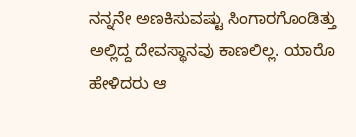ನನ್ನನೇ ಅಣಕಿಸುವಷ್ಟು ಸಿಂಗಾರಗೊಂಡಿತ್ತು ಅಲ್ಲಿದ್ದ ದೇವಸ್ಥಾನವು ಕಾಣಲಿಲ್ಲ. ಯಾರೊ ಹೇಳಿದರು ಆ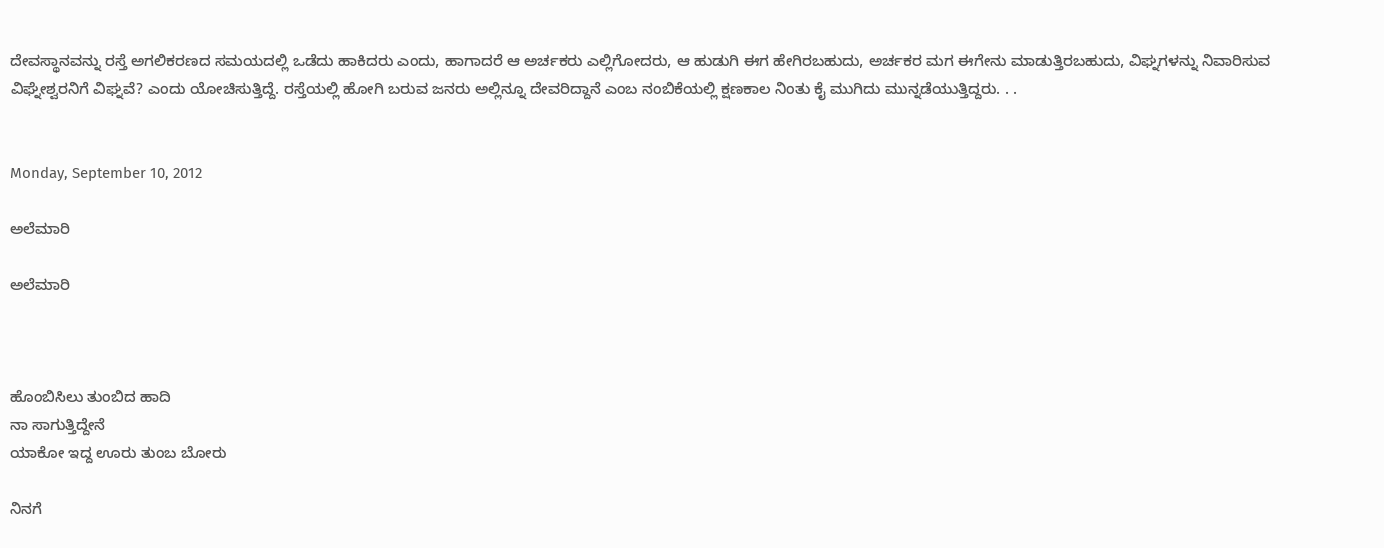ದೇವಸ್ಥಾನವನ್ನು ರಸ್ತೆ ಅಗಲಿಕರಣದ ಸಮಯದಲ್ಲಿ ಒಡೆದು ಹಾಕಿದರು ಎಂದು, ಹಾಗಾದರೆ ಆ ಅರ್ಚಕರು ಎಲ್ಲಿಗೋದರು, ಆ ಹುಡುಗಿ ಈಗ ಹೇಗಿರಬಹುದು, ಅರ್ಚಕರ ಮಗ ಈಗೇನು ಮಾಡುತ್ತಿರಬಹುದು, ವಿಘ್ನಗಳನ್ನು ನಿವಾರಿಸುವ ವಿಘ್ನೇಶ್ವರನಿಗೆ ವಿಘ್ನವೆ? ಎಂದು ಯೋಚಿಸುತ್ತಿದ್ದೆ. ರಸ್ತೆಯಲ್ಲಿ ಹೋಗಿ ಬರುವ ಜನರು ಅಲ್ಲಿನ್ನೂ ದೇವರಿದ್ದಾನೆ ಎಂಬ ನಂಬಿಕೆಯಲ್ಲಿ ಕ್ಷಣಕಾಲ ನಿಂತು ಕೈ ಮುಗಿದು ಮುನ್ನಡೆಯುತ್ತಿದ್ದರು. . .


Monday, September 10, 2012

ಅಲೆಮಾರಿ

ಅಲೆಮಾರಿ



ಹೊಂಬಿಸಿಲು ತುಂಬಿದ ಹಾದಿ
ನಾ ಸಾಗುತ್ತಿದ್ದೇನೆ
ಯಾಕೋ ಇದ್ದ ಊರು ತುಂಬ ಬೋರು

ನಿನಗೆ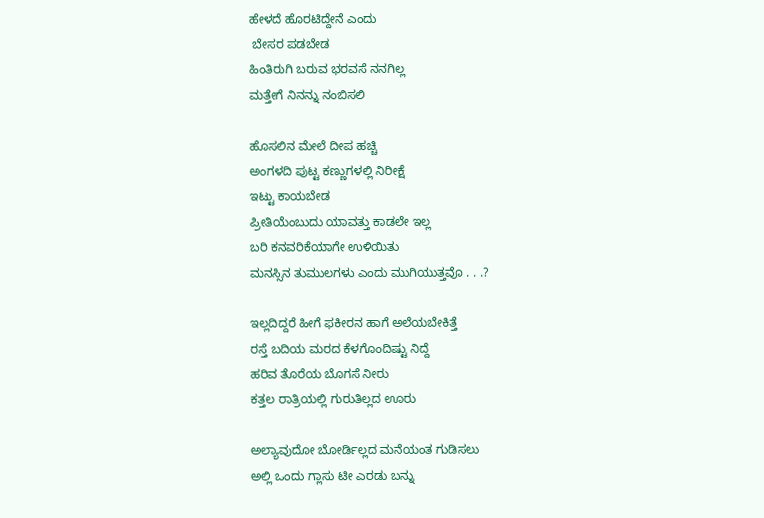ಹೇಳದೆ ಹೊರಟಿದ್ದೇನೆ ಎಂದು
 ಬೇಸರ ಪಡಬೇಡ
ಹಿಂತಿರುಗಿ ಬರುವ ಭರವಸೆ ನನಗಿಲ್ಲ
ಮತ್ತೇಗೆ ನಿನನ್ನು ನಂಬಿಸಲಿ

ಹೊಸಲಿನ ಮೇಲೆ ದೀಪ ಹಚ್ಚಿ
ಅಂಗಳದಿ ಪುಟ್ಟ ಕಣ್ಣುಗಳಲ್ಲಿ ನಿರೀಕ್ಷೆ
ಇಟ್ಟು ಕಾಯಬೇಡ
ಪ್ರೀತಿಯೆಂಬುದು ಯಾವತ್ತು ಕಾಡಲೇ ಇಲ್ಲ
ಬರಿ ಕನವರಿಕೆಯಾಗೇ ಉಳಿಯಿತು
ಮನಸ್ಸಿನ ತುಮುಲಗಳು ಎಂದು ಮುಗಿಯುತ್ತವೊ . . .?

ಇಲ್ಲದಿದ್ದರೆ ಹೀಗೆ ಫಕೀರನ ಹಾಗೆ ಅಲೆಯಬೇಕಿತ್ತೆ
ರಸ್ತೆ ಬದಿಯ ಮರದ ಕೆಳಗೊಂದಿಷ್ಟು ನಿದ್ದೆ
ಹರಿವ ತೊರೆಯ ಬೊಗಸೆ ನೀರು
ಕತ್ತಲ ರಾತ್ರಿಯಲ್ಲಿ ಗುರುತಿಲ್ಲದ ಊರು

ಅಲ್ಯಾವುದೋ ಬೋರ್ಡಿಲ್ಲದ ಮನೆಯಂತ ಗುಡಿಸಲು
ಅಲ್ಲಿ ಒಂದು ಗ್ಲಾಸು ಟೀ ಎರಡು ಬನ್ನು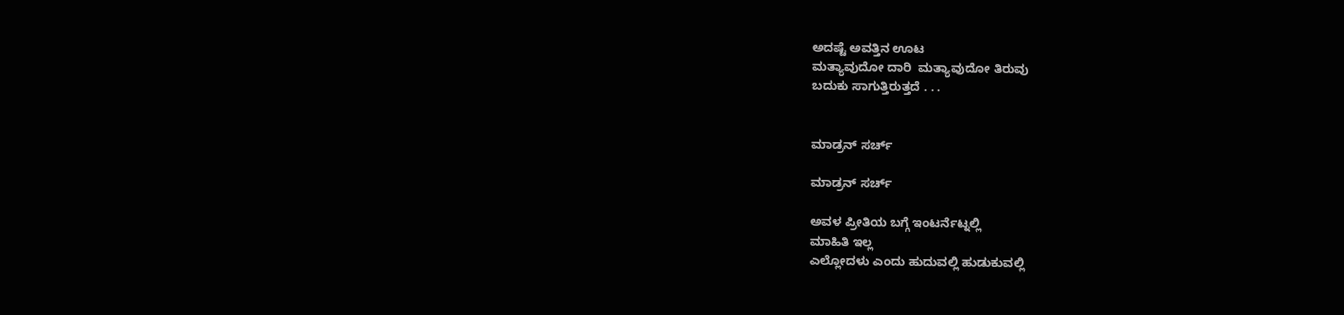ಅದಷ್ಟೆ ಅವತ್ತಿನ ಊಟ
ಮತ್ಯಾವುದೋ ದಾರಿ  ಮತ್ಯಾವುದೋ ತಿರುವು
ಬದುಕು ಸಾಗುತ್ತಿರುತ್ತದೆ . . .


ಮಾಡ್ರನ್ ಸರ್ಚ್

ಮಾಡ್ರನ್ ಸರ್ಚ್

ಅವಳ ಪ್ರೀತಿಯ ಬಗ್ಗೆ ಇಂಟರ್ನೆಟ್ನಲ್ಲಿ
ಮಾಹಿತಿ ಇಲ್ಲ
ಎಲ್ಲೋದಳು ಎಂದು ಹುದುವಲ್ಲಿ ಹುಡುಕುವಲ್ಲಿ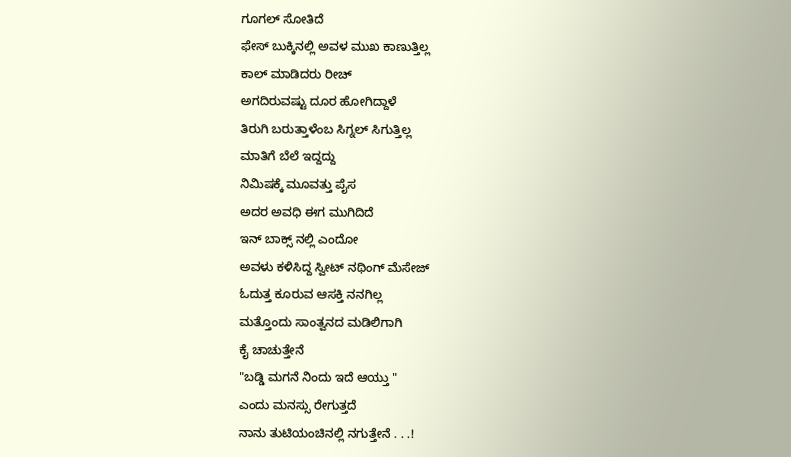ಗೂಗಲ್ ಸೋತಿದೆ
ಫೇಸ್ ಬುಕ್ಕಿನಲ್ಲಿ ಅವಳ ಮುಖ ಕಾಣುತ್ತಿಲ್ಲ
ಕಾಲ್ ಮಾಡಿದರು ರೀಚ್
ಅಗದಿರುವಷ್ಟು ದೂರ ಹೋಗಿದ್ದಾಳೆ
ತಿರುಗಿ ಬರುತ್ತಾಳೆಂಬ ಸಿಗ್ನಲ್ ಸಿಗುತ್ತಿಲ್ಲ
ಮಾತಿಗೆ ಬೆಲೆ ಇದ್ದದ್ದು
ನಿಮಿಷಕ್ಕೆ ಮೂವತ್ತು ಪೈಸ
ಅದರ ಅವಧಿ ಈಗ ಮುಗಿದಿದೆ
ಇನ್ ಬಾಕ್ಸ್ ನಲ್ಲಿ ಎಂದೋ
ಅವಳು ಕಳಿಸಿದ್ದ ಸ್ವೀಟ್ ನಥಿಂಗ್ ಮೆಸೇಜ್
ಓದುತ್ತ ಕೂರುವ ಆಸಕ್ತಿ ನನಗಿಲ್ಲ
ಮತ್ತೊಂದು ಸಾಂತ್ವನದ ಮಡಿಲಿಗಾಗಿ
ಕೈ ಚಾಚುತ್ತೇನೆ
"ಬಡ್ಡಿ ಮಗನೆ ನಿಂದು ಇದೆ ಆಯ್ತು "
ಎಂದು ಮನಸ್ಸು ರೇಗುತ್ತದೆ
ನಾನು ತುಟಿಯಂಚಿನಲ್ಲಿ ನಗುತ್ತೇನೆ . . .!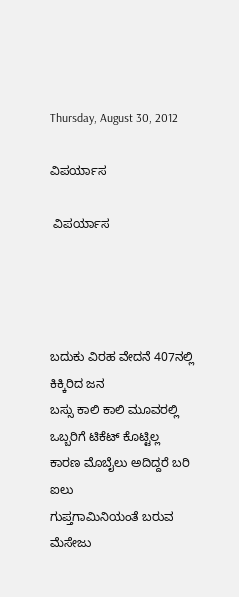Thursday, August 30, 2012

ವಿಪರ್ಯಾಸ

 ವಿಪರ್ಯಾಸ




ಬದುಕು ವಿರಹ ವೇದನೆ 407ನಲ್ಲಿ ಕಿಕ್ಕಿರಿದ ಜನ
ಬಸ್ಸು ಕಾಲಿ ಕಾಲಿ ಮೂವರಲ್ಲಿ ಒಬ್ಬರಿಗೆ ಟಿಕೆಟ್ ಕೊಟ್ಟಿಲ್ಲ
ಕಾರಣ ಮೊಬೈಲು ಅದಿದ್ದರೆ ಬರಿ ಐಲು
ಗುಪ್ತಗಾಮಿನಿಯಂತೆ ಬರುವ ಮೆಸೇಜು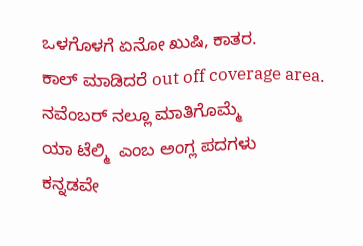ಒಳಗೊಳಗೆ ಏನೋ ಖುಷಿ, ಕಾತರ.
ಕಾಲ್ ಮಾಡಿದರೆ out off coverage area.
ನವೆಂಬರ್ ನಲ್ಲೂ ಮಾತಿಗೊಮ್ಮೆ
ಯಾ ಟೆಲ್ಮಿ  ಎಂಬ ಅಂಗ್ಲ ಪದಗಳು
ಕನ್ನಡವೇ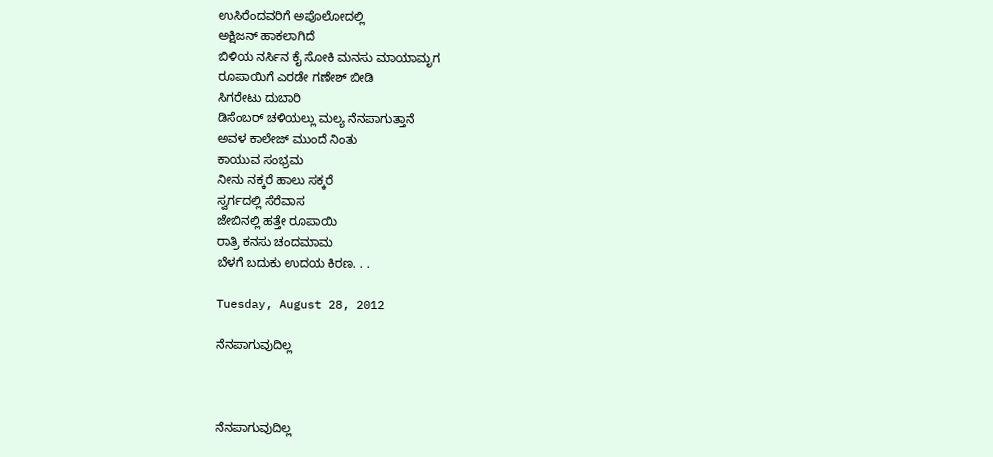ಉಸಿರೆಂದವರಿಗೆ ಅಪೊಲೋದಲ್ಲಿ
ಅಕ್ಷಿಜನ್ ಹಾಕಲಾಗಿದೆ
ಬಿಳಿಯ ನರ್ಸಿನ ಕೈ ಸೋಕಿ ಮನಸು ಮಾಯಾಮೃಗ
ರೂಪಾಯಿಗೆ ಎರಡೇ ಗಣೇಶ್ ಬೀಡಿ
ಸಿಗರೇಟು ದುಬಾರಿ
ಡಿಸೆಂಬರ್ ಚಳಿಯಲ್ಲು ಮಲ್ಯ ನೆನಪಾಗುತ್ತಾನೆ
ಅವಳ ಕಾಲೇಜ್ ಮುಂದೆ ನಿಂತು
ಕಾಯುವ ಸಂಭ್ರಮ
ನೀನು ನಕ್ಕರೆ ಹಾಲು ಸಕ್ಕರೆ
ಸ್ವರ್ಗದಲ್ಲಿ ಸೆರೆವಾಸ
ಜೇಬಿನಲ್ಲಿ ಹತ್ತೇ ರೂಪಾಯಿ
ರಾತ್ರಿ ಕನಸು ಚಂದಮಾಮ
ಬೆಳಗೆ ಬದುಕು ಉದಯ ಕಿರಣ. . .

Tuesday, August 28, 2012

ನೆನಪಾಗುವುದಿಲ್ಲ



ನೆನಪಾಗುವುದಿಲ್ಲ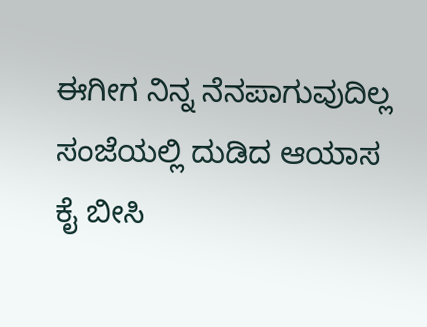ಈಗೀಗ ನಿನ್ನ ನೆನಪಾಗುವುದಿಲ್ಲ
ಸಂಜೆಯಲ್ಲಿ ದುಡಿದ ಆಯಾಸ
ಕೈ ಬೀಸಿ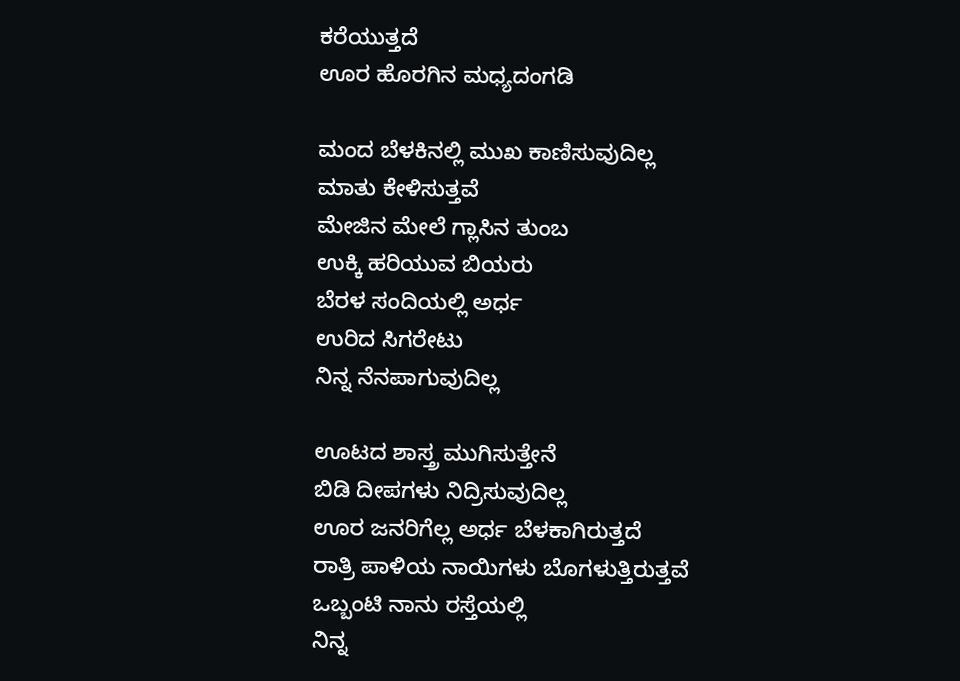ಕರೆಯುತ್ತದೆ
ಊರ ಹೊರಗಿನ ಮಧ್ಯದಂಗಡಿ

ಮಂದ ಬೆಳಕಿನಲ್ಲಿ ಮುಖ ಕಾಣಿಸುವುದಿಲ್ಲ
ಮಾತು ಕೇಳಿಸುತ್ತವೆ
ಮೇಜಿನ ಮೇಲೆ ಗ್ಲಾಸಿನ ತುಂಬ
ಉಕ್ಕಿ ಹರಿಯುವ ಬಿಯರು
ಬೆರಳ ಸಂದಿಯಲ್ಲಿ ಅರ್ಧ
ಉರಿದ ಸಿಗರೇಟು
ನಿನ್ನ ನೆನಪಾಗುವುದಿಲ್ಲ

ಊಟದ ಶಾಸ್ತ್ರ ಮುಗಿಸುತ್ತೇನೆ
ಬಿಡಿ ದೀಪಗಳು ನಿದ್ರಿಸುವುದಿಲ್ಲ
ಊರ ಜನರಿಗೆಲ್ಲ ಅರ್ಧ ಬೆಳಕಾಗಿರುತ್ತದೆ
ರಾತ್ರಿ ಪಾಳಿಯ ನಾಯಿಗಳು ಬೊಗಳುತ್ತಿರುತ್ತವೆ
ಒಬ್ಬಂಟಿ ನಾನು ರಸ್ತೆಯಲ್ಲಿ
ನಿನ್ನ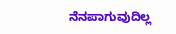ನೆನಪಾಗುವುದಿಲ್ಲ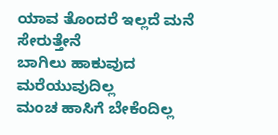ಯಾವ ತೊಂದರೆ ಇಲ್ಲದೆ ಮನೆ  ಸೇರುತ್ತೇನೆ
ಬಾಗಿಲು ಹಾಕುವುದ ಮರೆಯುವುದಿಲ್ಲ
ಮಂಚ ಹಾಸಿಗೆ ಬೇಕೆಂದಿಲ್ಲ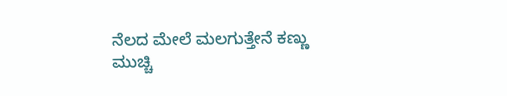ನೆಲದ ಮೇಲೆ ಮಲಗುತ್ತೇನೆ ಕಣ್ಣು ಮುಚ್ಚಿ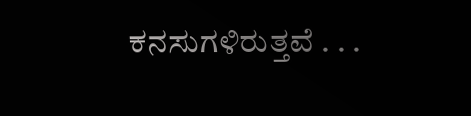ಕನಸುಗಳಿರುತ್ತವೆ . . .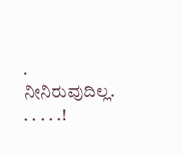.
ನೀನಿರುವುದಿಲ್ಲ. . . . . .!